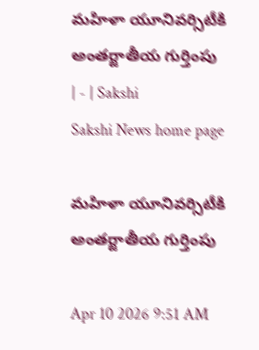మహిళా యూనివర్సిటీకి అంతర్జాతీయ గుర్తింపు | - | Sakshi
Sakshi News home page

మహిళా యూనివర్సిటీకి అంతర్జాతీయ గుర్తింపు

Apr 10 2026 9:51 AM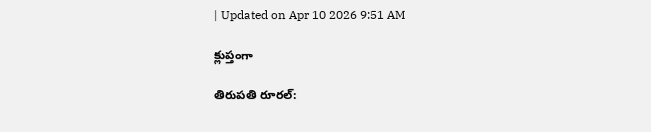| Updated on Apr 10 2026 9:51 AM

క్లుప్తంగా

తిరుపతి రూరల్‌: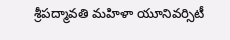శ్రీపద్మావతి మహిళా యూనివర్సిటీ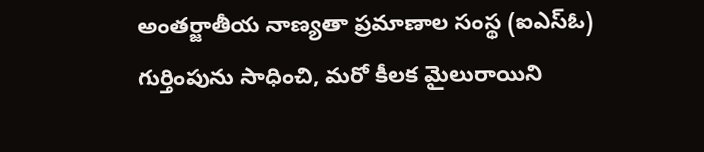అంతర్జాతీయ నాణ్యతా ప్రమాణాల సంస్థ (ఐఎస్‌ఓ) గుర్తింపును సాధించి, మరో కీలక మైలురాయిని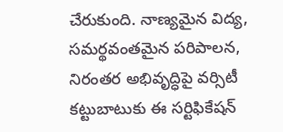చేరుకుంది. నాణ్యమైన విద్య, సమర్థవంతమైన పరిపాలన, నిరంతర అభివృద్ధిపై వర్సిటీ కట్టుబాటుకు ఈ సర్టిఫికేషన్‌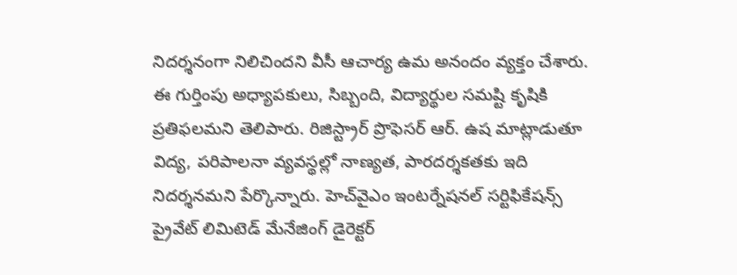నిదర్శనంగా నిలిచిందని వీసీ ఆచార్య ఉమ అనందం వ్యక్తం చేశారు. ఈ గుర్తింపు అధ్యాపకులు, సిబ్బంది, విద్యార్థుల సమష్టి కృషికి ప్రతిఫలమని తెలిపారు. రిజిస్ట్రార్‌ ప్రొఫెసర్‌ ఆర్‌. ఉష మాట్లాడుతూ విద్య, పరిపాలనా వ్యవస్థల్లో నాణ్యత, పారదర్శకతకు ఇది నిదర్శనమని పేర్కొన్నారు. హెచ్‌వైఎం ఇంటర్నేషనల్‌ సర్టిఫికేషన్స్‌ ప్రైవేట్‌ లిమిటెడ్‌ మేనేజింగ్‌ డైరెక్టర్‌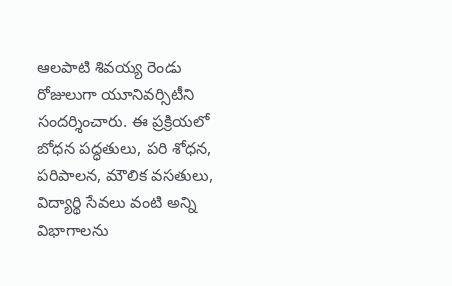ఆలపాటి శివయ్య రెండు రోజులుగా యూనివర్సిటీని సందర్శించారు. ఈ ప్రక్రియలో బోధన పద్ధతులు, పరి శోధన, పరిపాలన, మౌలిక వసతులు, విద్యార్థి సేవలు వంటి అన్ని విభాగాలను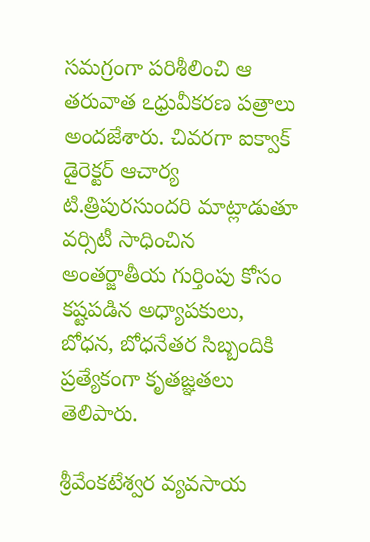సమగ్రంగా పరిశీలించి ఆ తరువాత ఽధ్రువీకరణ పత్రాలు అందజేశారు. చివరగా ఐక్వాక్‌ డైరెక్టర్‌ ఆచార్య టి.త్రిపురసుందరి మాట్లాడుతూ వర్సిటీ సాధించిన అంతర్జాతీయ గుర్తింపు కోసం కష్టపడిన అధ్యాపకులు, బోధన, బోధనేతర సిబ్బందికి ప్రత్యేకంగా కృతజ్ఞతలు తెలిపారు.

శ్రీవేంకటేశ్వర వ్యవసాయ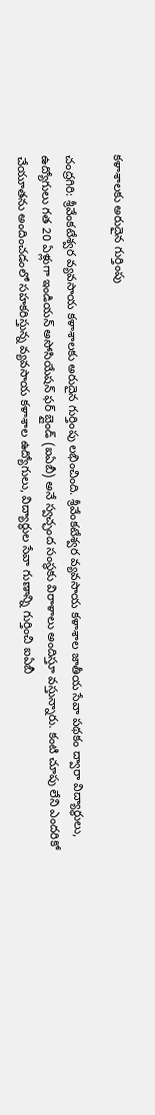కళాశాలకు అరుదైన గుర్తింపు

చంద్రగిరి: శ్రీవేంకటేశ్వర వ్యవసాయ కళాశాలకు అరుదైన గుర్తింపు లభించింది. శ్రీవేంకటేశ్వర వ్యవసాయ కళాశాల జాతీయ సేవా పథకం ద్వారా విద్యార్థులు, ఉద్యోగులు గత 20 ఏళ్లుగా ఇండియన్‌ అసోసియేషన్‌ ఫర్‌ బ్లైండ్‌ (ఐఏబీ) అనే స్వచ్ఛంద సంస్థకు విరాళాలు అందిస్తూ వస్తున్నారు. కంటి చూపు లేని ఎందరికో చేయూతను అందించడంలో సహకరిస్తున్న వ్యవసాయ కళాశాల ఉద్యోగులు, విద్యార్థుల సేవా గుణాన్ని గుర్తించి ఐఏబీ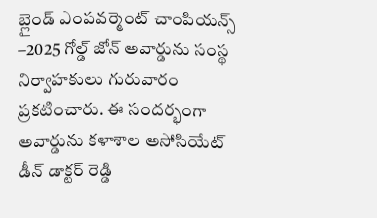బ్లైండ్‌ ఎంపవర్మెంట్‌ చాంపియన్స్‌ –2025 గోల్డ్‌ జోన్‌ అవార్డును సంస్థ నిర్వాహకులు గురువారం ప్రకటించారు. ఈ సందర్భంగా అవార్డును కళాశాల అసోసియేట్‌ డీన్‌ డాక్టర్‌ రెడ్డి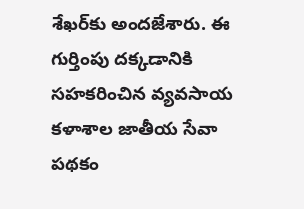శేఖర్‌కు అందజేశారు. ఈ గుర్తింపు దక్కడానికి సహకరించిన వ్యవసాయ కళాశాల జాతీయ సేవా పథకం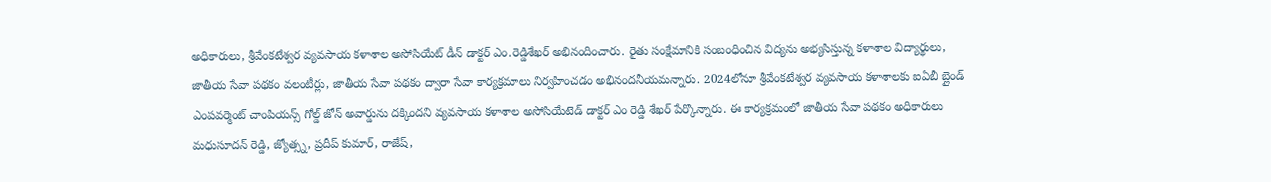అధికారులు, శ్రీవేంకటేశ్వర వ్యవసాయ కళాశాల అసోసియేట్‌ డీన్‌ డాక్టర్‌ ఎం.రెడ్డిశేఖర్‌ అభినందించారు. రైతు సంక్షేమానికి సంబంధించిన విద్యను అభ్యసిస్తున్న కళాశాల విద్యార్థులు, జాతీయ సేవా పథకం వలంటీర్లు, జాతీయ సేవా పథకం ద్వారా సేవా కార్యక్రమాలు నిర్వహించడం అభినందనీయమన్నారు. 2024లోనూ శ్రీవేంకటేశ్వర వ్యవసాయ కళాశాలకు ఐఏబీ బ్లైండ్‌ ఎంపవర్మెంట్‌ చాంపియన్స్‌ గోల్డ్‌ జోన్‌ అవార్డును దక్కిందని వ్యవసాయ కళాశాల అసోసియేటెడ్‌ డాక్టర్‌ ఎం రెడ్డి శేఖర్‌ పేర్కొన్నారు. ఈ కార్యక్రమంలో జాతీయ సేవా పథకం అధికారులు మధుసూదన్‌ రెడ్డి, జ్యోత్స్న, ప్రదీప్‌ కుమార్‌, రాజేష్‌,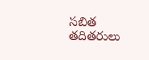సబిత తదితరులు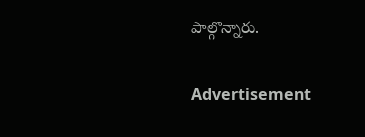పాల్గొన్నారు.

Advertisement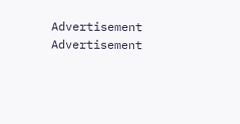Advertisement
Advertisement